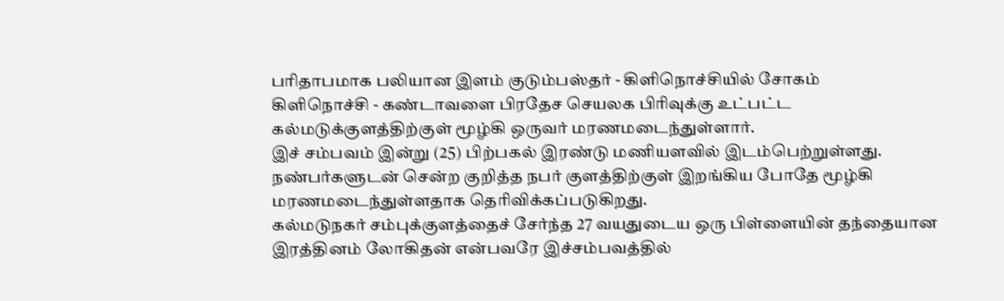பரிதாபமாக பலியான இளம் குடும்பஸ்தர் - கிளிநொச்சியில் சோகம்
கிளிநொச்சி - கண்டாவளை பிரதேச செயலக பிரிவுக்கு உட்பட்ட கல்மடுக்குளத்திற்குள் மூழ்கி ஒருவர் மரணமடைந்துள்ளார்.
இச் சம்பவம் இன்று (25) பிற்பகல் இரண்டு மணியளவில் இடம்பெற்றுள்ளது.
நண்பர்களுடன் சென்ற குறித்த நபர் குளத்திற்குள் இறங்கிய போதே மூழ்கி மரணமடைந்துள்ளதாக தெரிவிக்கப்படுகிறது.
கல்மடுநகர் சம்புக்குளத்தைச் சேர்ந்த 27 வயதுடைய ஒரு பிள்ளையின் தந்தையான இரத்தினம் லோகிதன் என்பவரே இச்சம்பவத்தில்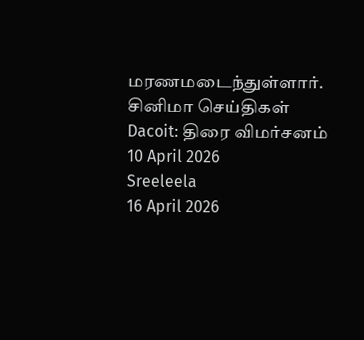மரணமடைந்துள்ளார்.
சினிமா செய்திகள்
Dacoit: திரை விமர்சனம்
10 April 2026
Sreeleela
16 April 2026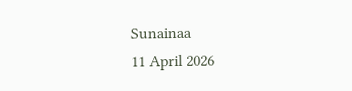Sunainaa
11 April 2026